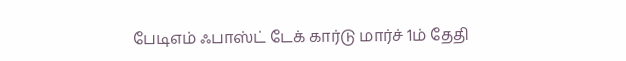பேடிஎம் ஃபாஸ்ட் டேக் கார்டு மார்ச் 1ம் தேதி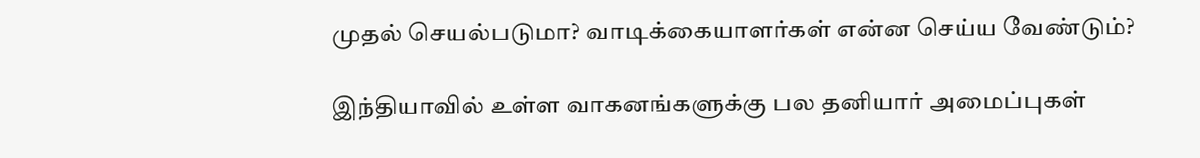முதல் செயல்படுமா? வாடிக்கையாளர்கள் என்ன செய்ய வேண்டும்?

இந்தியாவில் உள்ள வாகனங்களுக்கு பல தனியார் அமைப்புகள்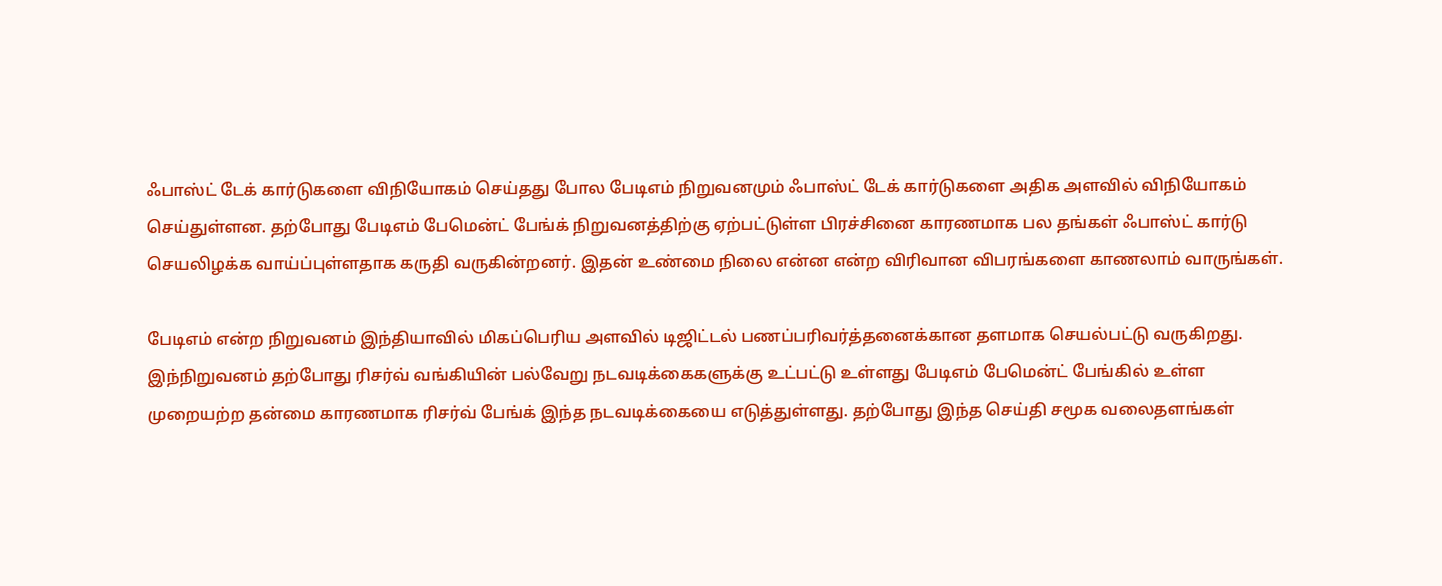ஃபாஸ்ட் டேக் கார்டுகளை விநியோகம் செய்தது போல பேடிஎம் நிறுவனமும் ஃபாஸ்ட் டேக் கார்டுகளை அதிக அளவில் விநியோகம் செய்துள்ளன. தற்போது பேடிஎம் பேமென்ட் பேங்க் நிறுவனத்திற்கு ஏற்பட்டுள்ள பிரச்சினை காரணமாக பல தங்கள் ஃபாஸ்ட் கார்டு செயலிழக்க வாய்ப்புள்ளதாக கருதி வருகின்றனர். இதன் உண்மை நிலை என்ன என்ற விரிவான விபரங்களை காணலாம் வாருங்கள்.

பேடிஎம் என்ற நிறுவனம் இந்தியாவில் மிகப்பெரிய அளவில் டிஜிட்டல் பணப்பரிவர்த்தனைக்கான தளமாக செயல்பட்டு வருகிறது. இந்நிறுவனம் தற்போது ரிசர்வ் வங்கியின் பல்வேறு நடவடிக்கைகளுக்கு உட்பட்டு உள்ளது பேடிஎம் பேமென்ட் பேங்கில் உள்ள முறையற்ற தன்மை காரணமாக ரிசர்வ் பேங்க் இந்த நடவடிக்கையை எடுத்துள்ளது. தற்போது இந்த செய்தி சமூக வலைதளங்கள்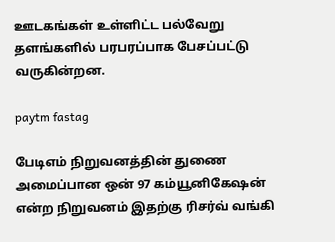ஊடகங்கள் உள்ளிட்ட பல்வேறு தளங்களில் பரபரப்பாக பேசப்பட்டு வருகின்றன.

paytm fastag

பேடிஎம் நிறுவனத்தின் துணை அமைப்பான ஒன் 97 கம்யூனிகேஷன் என்ற நிறுவனம் இதற்கு ரிசர்வ் வங்கி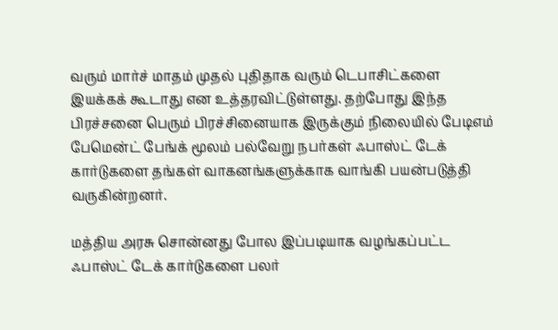வரும் மார்ச் மாதம் முதல் புதிதாக வரும் டெபாசிட்களை இயக்கக் கூடாது என உத்தரவிட்டுள்ளது. தற்போது இந்த பிரச்சனை பெரும் பிரச்சினையாக இருக்கும் நிலையில் பேடிஎம் பேமென்ட் பேங்க் மூலம் பல்வேறு நபர்கள் ஃபாஸ்ட் டேக் கார்டுகளை தங்கள் வாகனங்களுக்காக வாங்கி பயன்படுத்தி வருகின்றனர்.

மத்திய அரசு சொன்னது போல இப்படியாக வழங்கப்பட்ட ஃபாஸ்ட் டேக் கார்டுகளை பலர்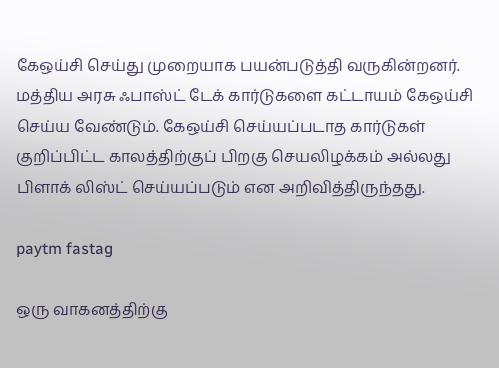கேஒய்சி செய்து முறையாக பயன்படுத்தி வருகின்றனர். மத்திய அரசு ஃபாஸ்ட் டேக் கார்டுகளை கட்டாயம் கேஒய்சி செய்ய வேண்டும். கேஒய்சி செய்யப்படாத கார்டுகள் குறிப்பிட்ட காலத்திற்குப் பிறகு செயலிழக்கம் அல்லது பிளாக் லிஸ்ட் செய்யப்படும் என அறிவித்திருந்தது.

paytm fastag

ஒரு வாகனத்திற்கு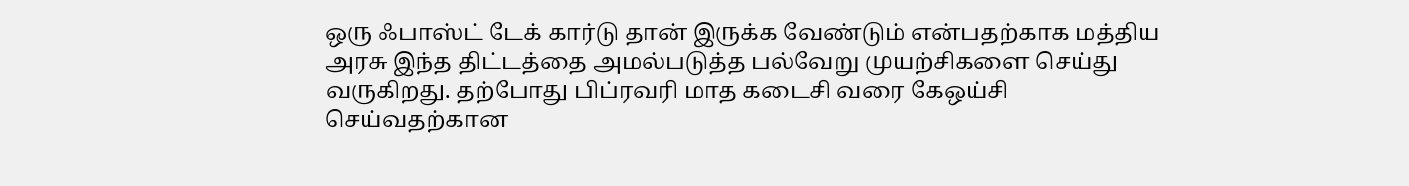ஒரு ஃபாஸ்ட் டேக் கார்டு தான் இருக்க வேண்டும் என்பதற்காக மத்திய அரசு இந்த திட்டத்தை அமல்படுத்த பல்வேறு முயற்சிகளை செய்து வருகிறது. தற்போது பிப்ரவரி மாத கடைசி வரை கேஒய்சி செய்வதற்கான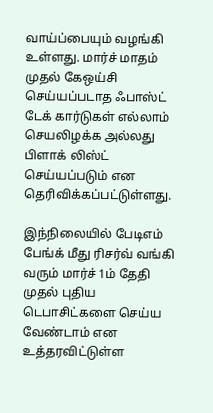வாய்ப்பையும் வழங்கி உள்ளது. மார்ச் மாதம் முதல் கேஒய்சி செய்யப்படாத ஃபாஸ்ட் டேக் கார்டுகள் எல்லாம் செயலிழக்க அல்லது பிளாக் லிஸ்ட் செய்யப்படும் என தெரிவிக்கப்பட்டுள்ளது.

இந்நிலையில் பேடிஎம் பேங்க் மீது ரிசர்வ் வங்கி வரும் மார்ச் 1ம் தேதி முதல் புதிய டெபாசிட்களை செய்ய வேண்டாம் என உத்தரவிட்டுள்ள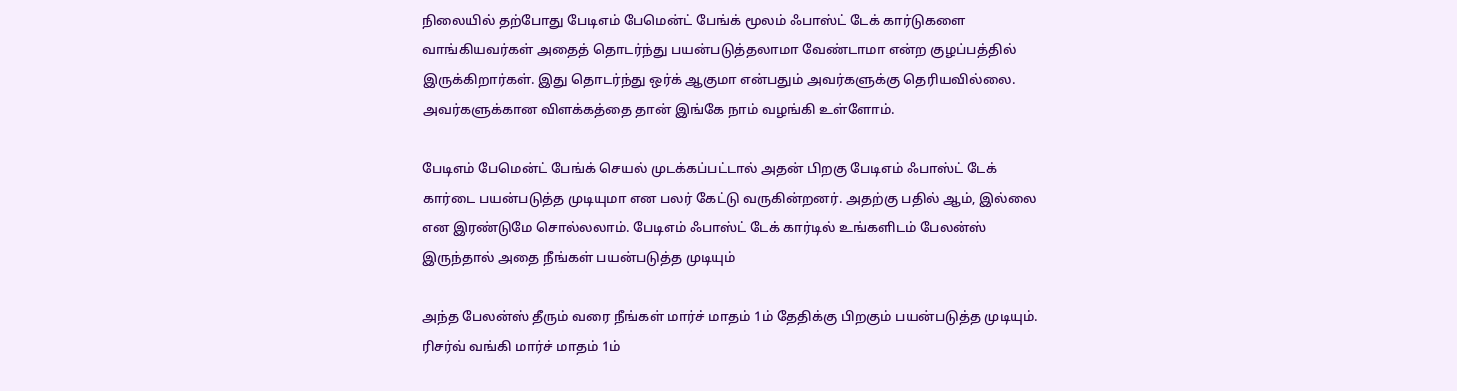நிலையில் தற்போது பேடிஎம் பேமென்ட் பேங்க் மூலம் ஃபாஸ்ட் டேக் கார்டுகளை வாங்கியவர்கள் அதைத் தொடர்ந்து பயன்படுத்தலாமா வேண்டாமா என்ற குழப்பத்தில் இருக்கிறார்கள். இது தொடர்ந்து ஒர்க் ஆகுமா என்பதும் அவர்களுக்கு தெரியவில்லை. அவர்களுக்கான விளக்கத்தை தான் இங்கே நாம் வழங்கி உள்ளோம்.

பேடிஎம் பேமென்ட் பேங்க் செயல் முடக்கப்பட்டால் அதன் பிறகு பேடிஎம் ஃபாஸ்ட் டேக் கார்டை பயன்படுத்த முடியுமா என பலர் கேட்டு வருகின்றனர். அதற்கு பதில் ஆம், இல்லை என இரண்டுமே சொல்லலாம். பேடிஎம் ஃபாஸ்ட் டேக் கார்டில் உங்களிடம் பேலன்ஸ் இருந்தால் அதை நீங்கள் பயன்படுத்த முடியும்

அந்த பேலன்ஸ் தீரும் வரை நீங்கள் மார்ச் மாதம் 1ம் தேதிக்கு பிறகும் பயன்படுத்த முடியும். ரிசர்வ் வங்கி மார்ச் மாதம் 1ம்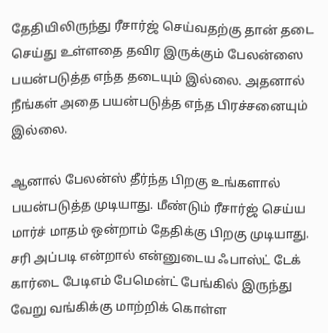தேதியிலிருந்து ரீசார்ஜ் செய்வதற்கு தான் தடை செய்து உள்ளதை தவிர இருக்கும் பேலன்ஸை பயன்படுத்த எந்த தடையும் இல்லை. அதனால் நீங்கள் அதை பயன்படுத்த எந்த பிரச்சனையும் இல்லை.

ஆனால் பேலன்ஸ் தீர்ந்த பிறகு உங்களால் பயன்படுத்த முடியாது. மீண்டும் ரீசார்ஜ் செய்ய மார்ச் மாதம் ஒன்றாம் தேதிக்கு பிறகு முடியாது. சரி அப்படி என்றால் என்னுடைய ஃபாஸ்ட் டேக் கார்டை பேடிஎம் பேமென்ட் பேங்கில் இருந்து வேறு வங்கிக்கு மாற்றிக் கொள்ள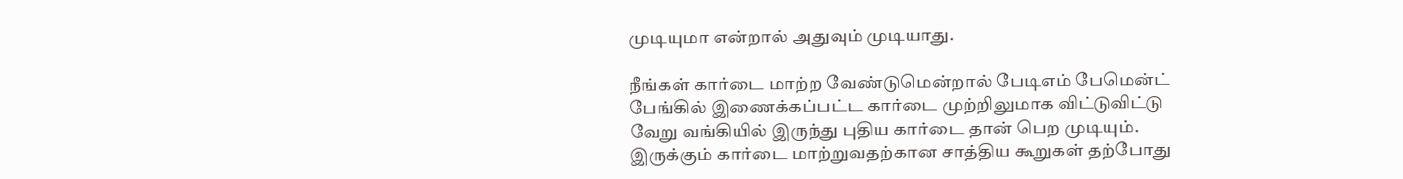முடியுமா என்றால் அதுவும் முடியாது.

நீங்கள் கார்டை மாற்ற வேண்டுமென்றால் பேடிஎம் பேமென்ட் பேங்கில் இணைக்கப்பட்ட கார்டை முற்றிலுமாக விட்டுவிட்டு வேறு வங்கியில் இருந்து புதிய கார்டை தான் பெற முடியும். இருக்கும் கார்டை மாற்றுவதற்கான சாத்திய கூறுகள் தற்போது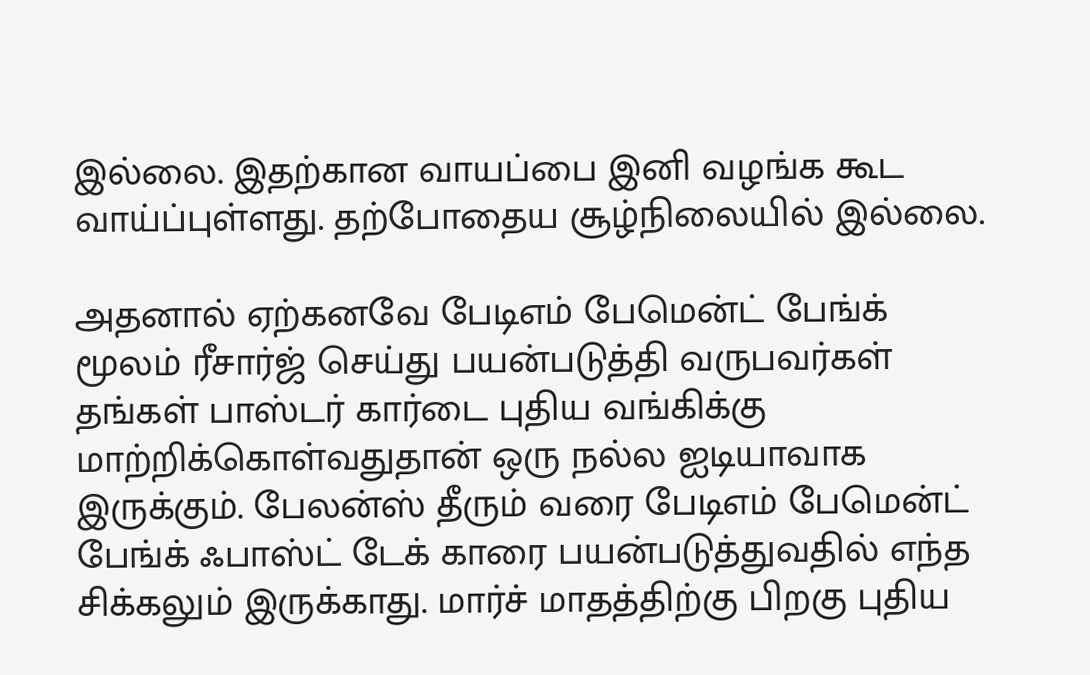இல்லை. இதற்கான வாயப்பை இனி வழங்க கூட வாய்ப்புள்ளது. தற்போதைய சூழ்நிலையில் இல்லை.

அதனால் ஏற்கனவே பேடிஎம் பேமென்ட் பேங்க் மூலம் ரீசார்ஜ் செய்து பயன்படுத்தி வருபவர்கள் தங்கள் பாஸ்டர் கார்டை புதிய வங்கிக்கு மாற்றிக்கொள்வதுதான் ஒரு நல்ல ஐடியாவாக இருக்கும். பேலன்ஸ் தீரும் வரை பேடிஎம் பேமென்ட் பேங்க் ஃபாஸ்ட் டேக் காரை பயன்படுத்துவதில் எந்த சிக்கலும் இருக்காது. மார்ச் மாதத்திற்கு பிறகு புதிய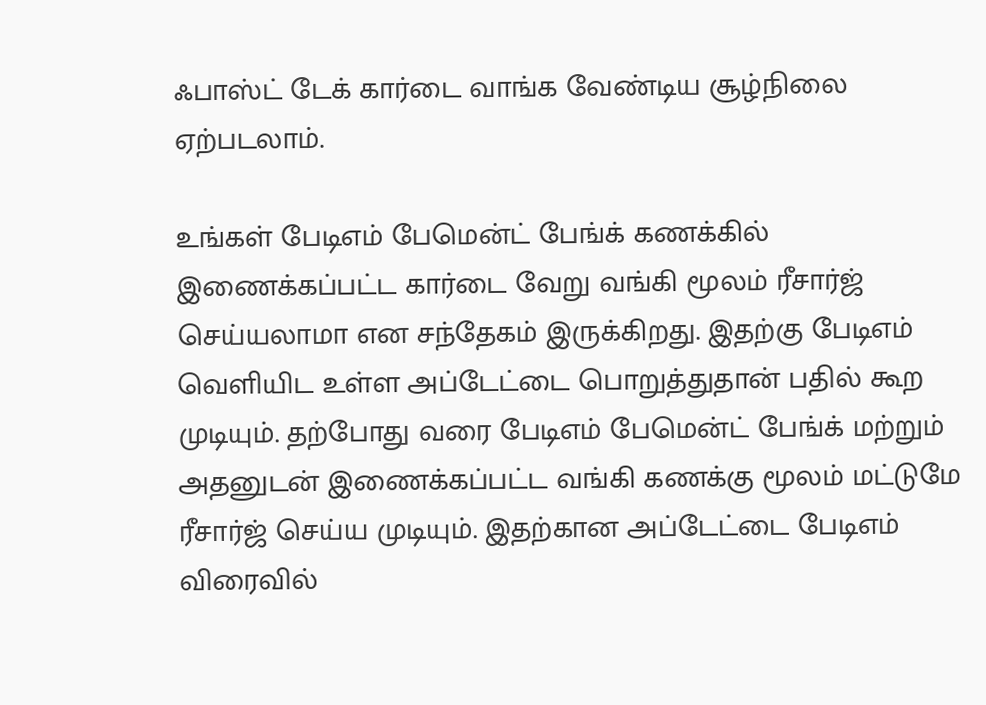ஃபாஸ்ட் டேக் கார்டை வாங்க வேண்டிய சூழ்நிலை ஏற்படலாம்.

உங்கள் பேடிஎம் பேமென்ட் பேங்க் கணக்கில் இணைக்கப்பட்ட கார்டை வேறு வங்கி மூலம் ரீசார்ஜ் செய்யலாமா என சந்தேகம் இருக்கிறது. இதற்கு பேடிஎம் வெளியிட உள்ள அப்டேட்டை பொறுத்துதான் பதில் கூற முடியும். தற்போது வரை பேடிஎம் பேமென்ட் பேங்க் மற்றும் அதனுடன் இணைக்கப்பட்ட வங்கி கணக்கு மூலம் மட்டுமே ரீசார்ஜ் செய்ய முடியும். இதற்கான அப்டேட்டை பேடிஎம் விரைவில்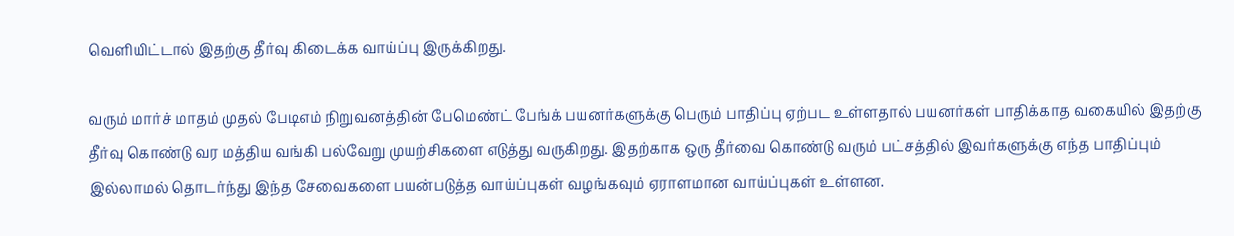வெளியிட்டால் இதற்கு தீர்வு கிடைக்க வாய்ப்பு இருக்கிறது.

வரும் மார்ச் மாதம் முதல் பேடிஎம் நிறுவனத்தின் பேமெண்ட் பேங்க் பயனர்களுக்கு பெரும் பாதிப்பு ஏற்பட உள்ளதால் பயனர்கள் பாதிக்காத வகையில் இதற்கு தீர்வு கொண்டு வர மத்திய வங்கி பல்வேறு முயற்சிகளை எடுத்து வருகிறது. இதற்காக ஒரு தீர்வை கொண்டு வரும் பட்சத்தில் இவர்களுக்கு எந்த பாதிப்பும் இல்லாமல் தொடர்ந்து இந்த சேவைகளை பயன்படுத்த வாய்ப்புகள் வழங்கவும் ஏராளமான வாய்ப்புகள் உள்ளன.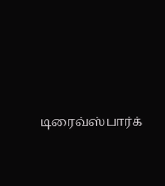டிரைவ்ஸ்பார்க்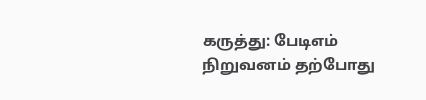கருத்து: பேடிஎம் நிறுவனம் தற்போது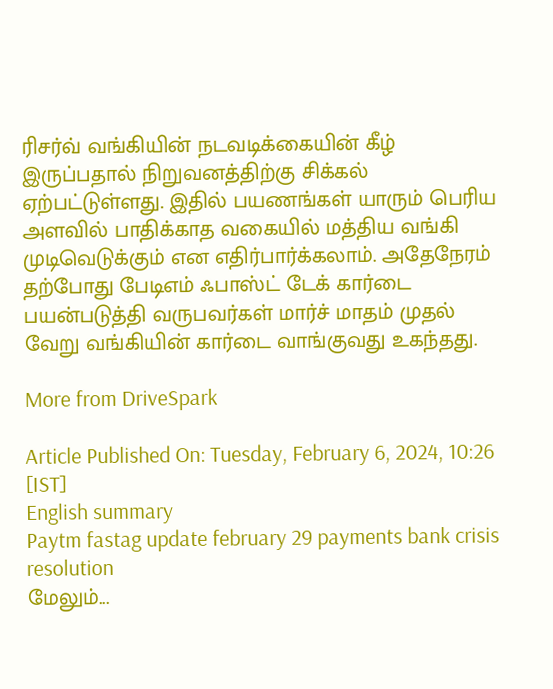ரிசர்வ் வங்கியின் நடவடிக்கையின் கீழ் இருப்பதால் நிறுவனத்திற்கு சிக்கல் ஏற்பட்டுள்ளது. இதில் பயணங்கள் யாரும் பெரிய அளவில் பாதிக்காத வகையில் மத்திய வங்கி முடிவெடுக்கும் என எதிர்பார்க்கலாம். அதேநேரம் தற்போது பேடிஎம் ஃபாஸ்ட் டேக் கார்டை பயன்படுத்தி வருபவர்கள் மார்ச் மாதம் முதல் வேறு வங்கியின் கார்டை வாங்குவது உகந்தது.

More from DriveSpark

Article Published On: Tuesday, February 6, 2024, 10:26 [IST]
English summary
Paytm fastag update february 29 payments bank crisis resolution
மேலும்...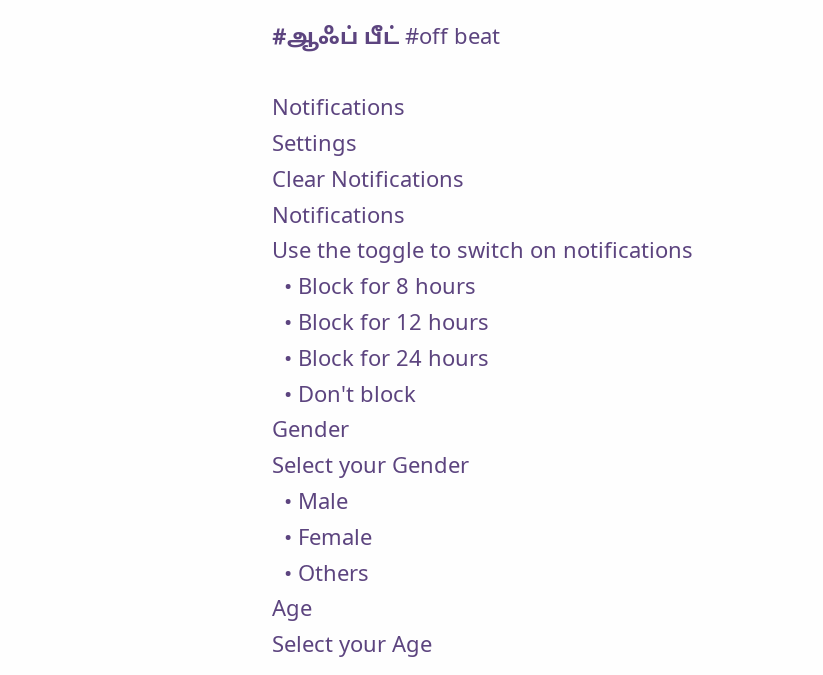#ஆஃப் பீட் #off beat

Notifications
Settings
Clear Notifications
Notifications
Use the toggle to switch on notifications
  • Block for 8 hours
  • Block for 12 hours
  • Block for 24 hours
  • Don't block
Gender
Select your Gender
  • Male
  • Female
  • Others
Age
Select your Age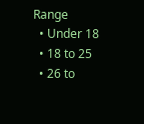Range
  • Under 18
  • 18 to 25
  • 26 to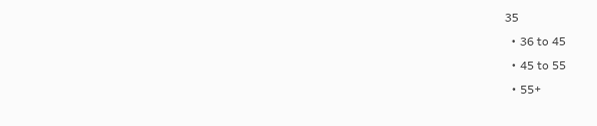35
  • 36 to 45
  • 45 to 55
  • 55+